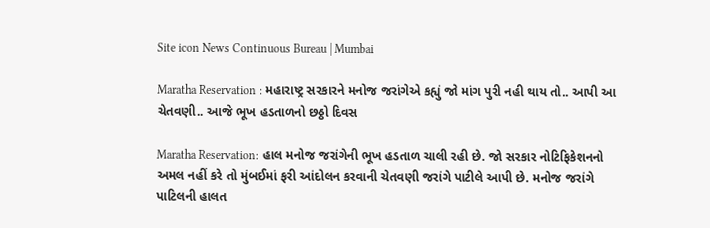Site icon News Continuous Bureau | Mumbai

Maratha Reservation : મહારાષ્ટ્ર સરકારને મનોજ જરાંગેએ કહ્યું જો માંગ પુરી નહી થાય તો.. આપી આ ચેતવણી.. આજે ભૂખ હડતાળનો છઠ્ઠો દિવસ

Maratha Reservation: હાલ મનોજ જરાંગેની ભૂખ હડતાળ ચાલી રહી છે. જો સરકાર નોટિફિકેશનનો અમલ નહીં કરે તો મુંબઈમાં ફરી આંદોલન કરવાની ચેતવણી જરાંગે પાટીલે આપી છે. મનોજ જરાંગે પાટિલની હાલત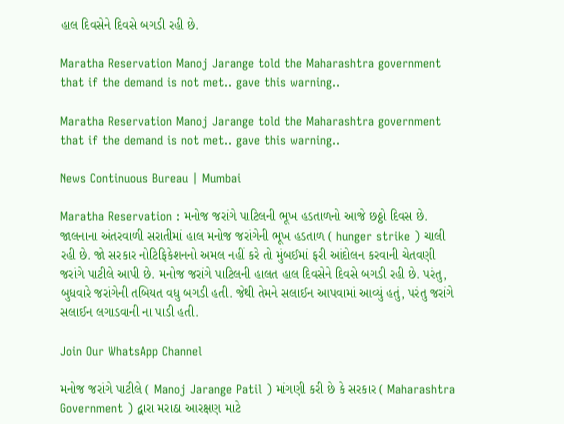હાલ દિવસેને દિવસે બગડી રહી છે.

Maratha Reservation Manoj Jarange told the Maharashtra government that if the demand is not met.. gave this warning..

Maratha Reservation Manoj Jarange told the Maharashtra government that if the demand is not met.. gave this warning..

News Continuous Bureau | Mumbai

Maratha Reservation : મનોજ જરાંગે પાટિલની ભૂખ હડતાળનો આજે છઠ્ઠો દિવસ છે. જાલનાના અંતરવાળી સરાતીમાં હાલ મનોજ જરાંગેની ભૂખ હડતાળ ( hunger strike ) ચાલી રહી છે. જો સરકાર નોટિફિકેશનનો અમલ નહીં કરે તો મુંબઈમાં ફરી આંદોલન કરવાની ચેતવણી જરાંગે પાટીલે આપી છે. મનોજ જરાંગે પાટિલની હાલત હાલ દિવસેને દિવસે બગડી રહી છે. પરંતુ, બુધવારે જરાંગેની તબિયત વધુ બગડી હતી. જેથી તેમને સલાઈન આપવામાં આવ્યું હતું, પરંતુ જરાંગે સલાઈન લગાડવાની ના પાડી હતી.

Join Our WhatsApp Channel

મનોજ જરાંગે પાટીલે ( Manoj Jarange Patil ) માંગણી કરી છે કે સરકાર ( Maharashtra Government ) દ્વારા મરાઠા આરક્ષણ માટે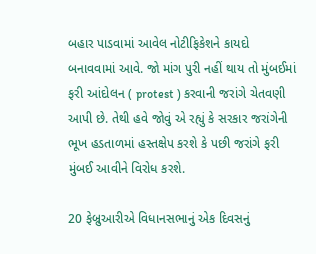બહાર પાડવામાં આવેલ નોટીફિકેશને કાયદો બનાવવામાં આવે. જો માંગ પુરી નહીં થાય તો મુંબઈમાં ફરી આંદોલન ( protest ) કરવાની જરાંગે ચેતવણી આપી છે. તેથી હવે જોવું એ રહ્યું કે સરકાર જરાંગેની ભૂખ હડતાળમાં હસ્તક્ષેપ કરશે કે પછી જરાંગે ફરી મુંબઈ આવીને વિરોધ કરશે.

20 ફેબ્રુઆરીએ વિધાનસભાનું એક દિવસનું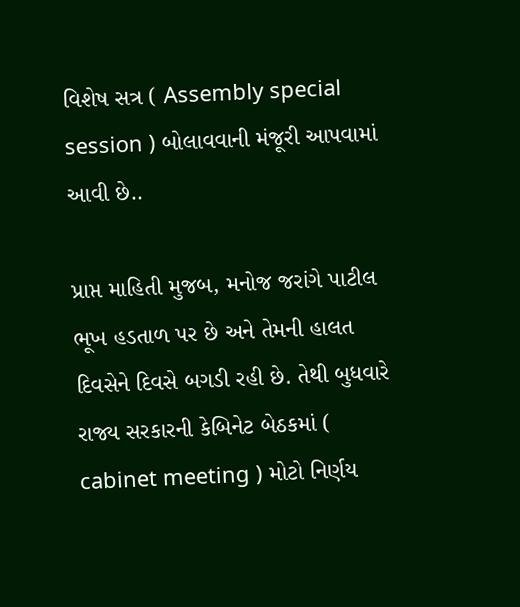વિશેષ સત્ર ( Assembly special session ) બોલાવવાની મંજૂરી આપવામાં આવી છે..

પ્રાપ્ત માહિતી મુજબ, મનોજ જરાંગે પાટીલ ભૂખ હડતાળ પર છે અને તેમની હાલત દિવસેને દિવસે બગડી રહી છે. તેથી બુધવારે રાજ્ય સરકારની કેબિનેટ બેઠકમાં ( cabinet meeting ) મોટો નિર્ણય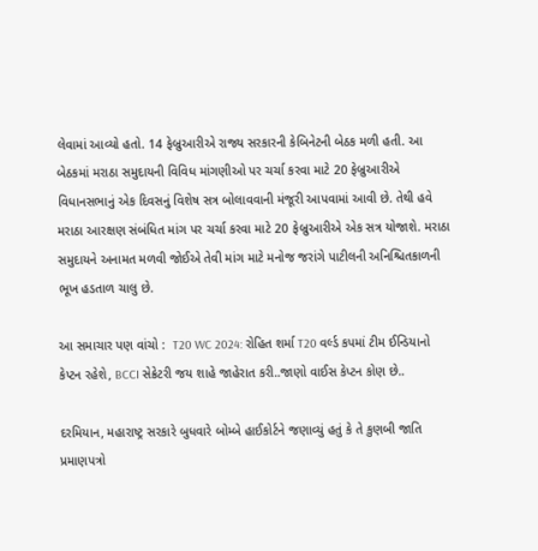લેવામાં આવ્યો હતો. 14 ફેબ્રુઆરીએ રાજ્ય સરકારની કેબિનેટની બેઠક મળી હતી. આ બેઠકમાં મરાઠા સમુદાયની વિવિધ માંગણીઓ પર ચર્ચા કરવા માટે 20 ફેબ્રુઆરીએ વિધાનસભાનું એક દિવસનું વિશેષ સત્ર બોલાવવાની મંજૂરી આપવામાં આવી છે. તેથી હવે મરાઠા આરક્ષણ સંબંધિત માંગ પર ચર્ચા કરવા માટે 20 ફેબ્રુઆરીએ એક સત્ર યોજાશે. મરાઠા સમુદાયને અનામત મળવી જોઈએ તેવી માંગ માટે મનોજ જરાંગે પાટીલની અનિશ્ચિતકાળની ભૂખ હડતાળ ચાલુ છે.

આ સમાચાર પણ વાંચો :  T20 WC 2024: રોહિત શર્મા T20 વર્લ્ડ કપમાં ટીમ ઈન્ડિયાનો કેપ્ટન રહેશે, BCCI સેક્રેટરી જય શાહે જાહેરાત કરી..જાણો વાઈસ કેપ્ટન કોણ છે..

દરમિયાન, મહારાષ્ટ્ર સરકારે બુધવારે બોમ્બે હાઈકોર્ટને જણાવ્યું હતું કે તે કુણબી જાતિ પ્રમાણપત્રો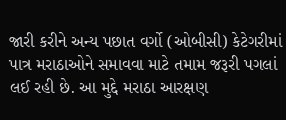જારી કરીને અન્ય પછાત વર્ગો (ઓબીસી) કેટેગરીમાં પાત્ર મરાઠાઓને સમાવવા માટે તમામ જરૂરી પગલાં લઈ રહી છે. આ મુદ્દે મરાઠા આરક્ષણ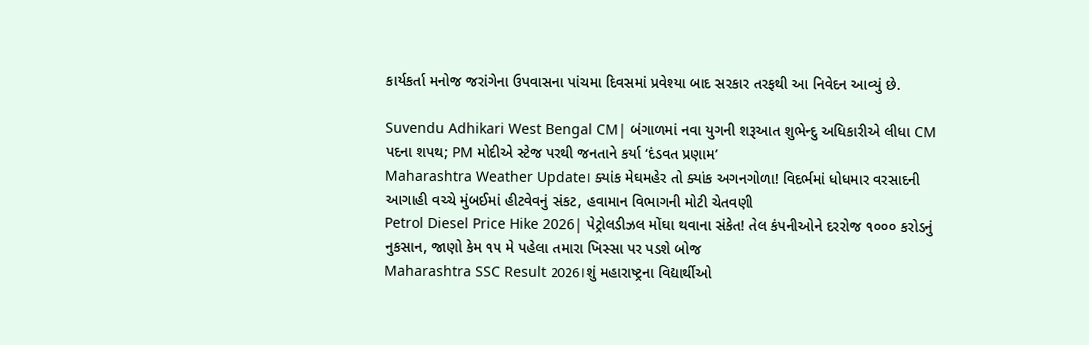કાર્યકર્તા મનોજ જરાંગેના ઉપવાસના પાંચમા દિવસમાં પ્રવેશ્યા બાદ સરકાર તરફથી આ નિવેદન આવ્યું છે.

Suvendu Adhikari West Bengal CM| બંગાળમાં નવા યુગની શરૂઆત શુભેન્દુ અધિકારીએ લીધા CM પદના શપથ; PM મોદીએ સ્ટેજ પરથી જનતાને કર્યા ‘દંડવત પ્રણામ’
Maharashtra Weather Update। ક્યાંક મેઘમહેર તો ક્યાંક અગનગોળા! વિદર્ભમાં ધોધમાર વરસાદની આગાહી વચ્ચે મુંબઈમાં હીટવેવનું સંકટ, હવામાન વિભાગની મોટી ચેતવણી
Petrol Diesel Price Hike 2026| પેટ્રોલડીઝલ મોંઘા થવાના સંકેત! તેલ કંપનીઓને દરરોજ ૧૦૦૦ કરોડનું નુકસાન, જાણો કેમ ૧૫ મે પહેલા તમારા ખિસ્સા પર પડશે બોજ
Maharashtra SSC Result 2026।શું મહારાષ્ટ્રના વિદ્યાર્થીઓ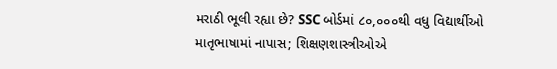મરાઠી ભૂલી રહ્યા છે? SSC બોર્ડમાં ૮૦,૦૦૦થી વધુ વિદ્યાર્થીઓ માતૃભાષામાં નાપાસ; શિક્ષણશાસ્ત્રીઓએ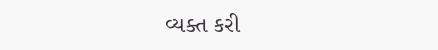વ્યક્ત કરી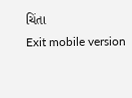ચિંતા
Exit mobile version